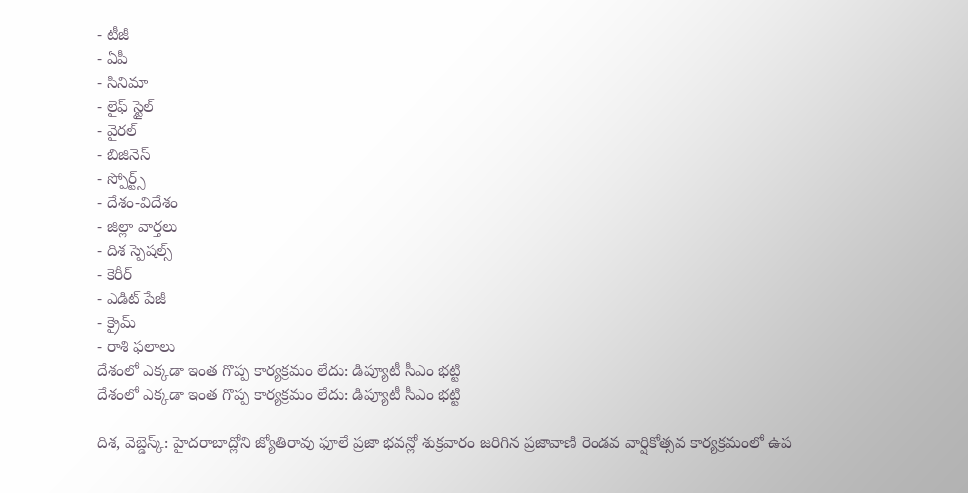- టీజీ
- ఏపీ
- సినిమా
- లైఫ్ స్టైల్
- వైరల్
- బిజినెస్
- స్పోర్ట్స్
- దేశం-విదేశం
- జిల్లా వార్తలు
- దిశ స్పెషల్స్
- కెరీర్
- ఎడిట్ పేజీ
- క్రైమ్
- రాశి ఫలాలు
దేశంలో ఎక్కడా ఇంత గొప్ప కార్యక్రమం లేదు: డిప్యూటీ సీఎం భట్టి
దేశంలో ఎక్కడా ఇంత గొప్ప కార్యక్రమం లేదు: డిప్యూటీ సీఎం భట్టి

దిశ, వెబ్డెస్క్: హైదరాబాద్లోని జ్యోతిరావు ఫూలే ప్రజా భవన్లో శుక్రవారం జరిగిన ప్రజావాణి రెండవ వార్షికోత్సవ కార్యక్రమంలో ఉప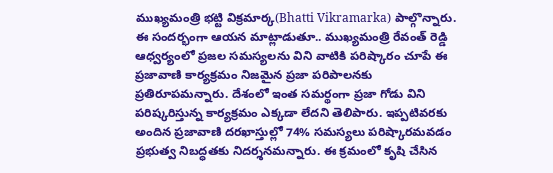ముఖ్యమంత్రి భట్టి విక్రమార్క(Bhatti Vikramarka) పాల్గొన్నారు. ఈ సందర్భంగా ఆయన మాట్లాడుతూ.. ముఖ్యమంత్రి రేవంత్ రెడ్డి ఆధ్వర్యంలో ప్రజల సమస్యలను విని వాటికి పరిష్కారం చూపే ఈ ప్రజావాణి కార్యక్రమం నిజమైన ప్రజా పరిపాలనకు ప్రతిరూపమన్నారు. దేశంలో ఇంత సమర్థంగా ప్రజా గోడు విని పరిష్కరిస్తున్న కార్యక్రమం ఎక్కడా లేదని తెలిపారు. ఇప్పటివరకు అందిన ప్రజావాణి దరఖాస్తుల్లో 74% సమస్యలు పరిష్కారమవడం ప్రభుత్వ నిబద్ధతకు నిదర్శనమన్నారు. ఈ క్రమంలో కృషి చేసిన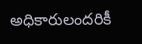అధికారులందరికీ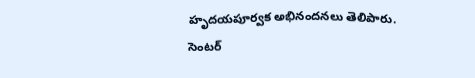హృదయపూర్వక అభినందనలు తెలిపారు. సెంటర్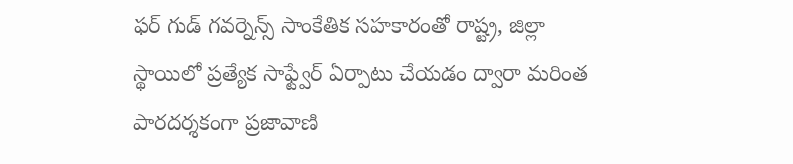ఫర్ గుడ్ గవర్నెన్స్ సాంకేతిక సహకారంతో రాష్ట్ర, జిల్లా స్థాయిలో ప్రత్యేక సాఫ్ట్వేర్ ఏర్పాటు చేయడం ద్వారా మరింత పారదర్శకంగా ప్రజావాణి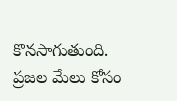కొనసాగుతుంది. ప్రజల మేలు కోసం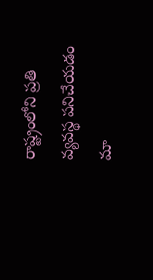రాష్ట్రంలోని ప్రతి వ్యవస్థ పనిచేయడం మా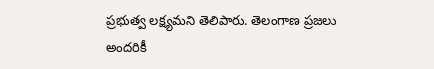ప్రభుత్వ లక్ష్యమని తెలిపారు. తెలంగాణ ప్రజలు అందరికీ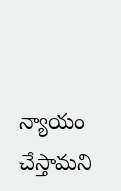న్యాయం చేస్తామని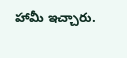హామీ ఇచ్చారు.